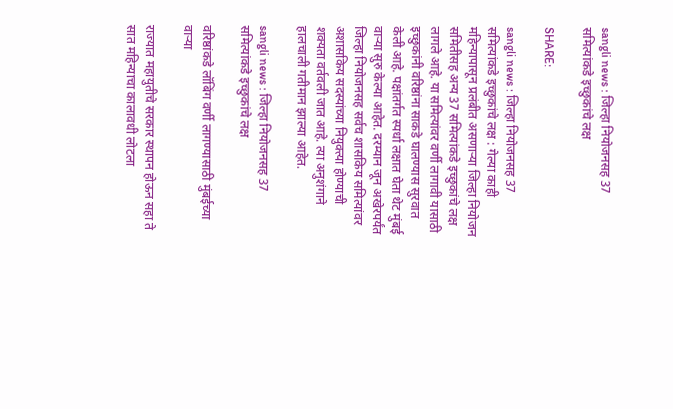sangli news : जिल्हा नियोजनसह 37 समित्यांकडे इच्छुकांचे लक्ष

SHARE:

sangli news : जिल्हा नियोजनसह 37 समित्यांकडे इच्छुकांचे लक्ष : गेल्या काही महिन्यापासून प्रलंबीत असणार्‍या जिल्हा नियोजन समितीसह अन्य 37 समित्यांकडे इच्छुकांचे लक्ष लागले आहे. या समित्यांवर वर्णी लागावी यासाठी इच्छुकांनी वरिष्ठांना साकडे घालण्यास सुरवात केली आहे. पक्षांतर्गत स्पर्धा लक्षात घेता थेट मुंबई वार्‍या सुरु केल्या आहेत. दरम्यान जून अखेरपर्यंत जिल्हा नियोजनसह सर्वच शासकिय समित्यांवर अशासकिय सदस्यांच्या नियुक्त्या होण्याची शक्यता वर्तवली जात आहे. त्या अनुशंगाने हालचाली गतीमान झाल्या आहेत.

sangli news : जिल्हा नियोजनसह 37 समित्यांकडे इच्छुकांचे लक्ष

वरिष्ठांकडे लॉबिंग वर्णी लागण्यासाठी मुंबईच्या वार्‍या

राज्यात महायुतीचे सरकार स्थापन होऊन सहा ते सात महिन्याचा कालावधी लोटला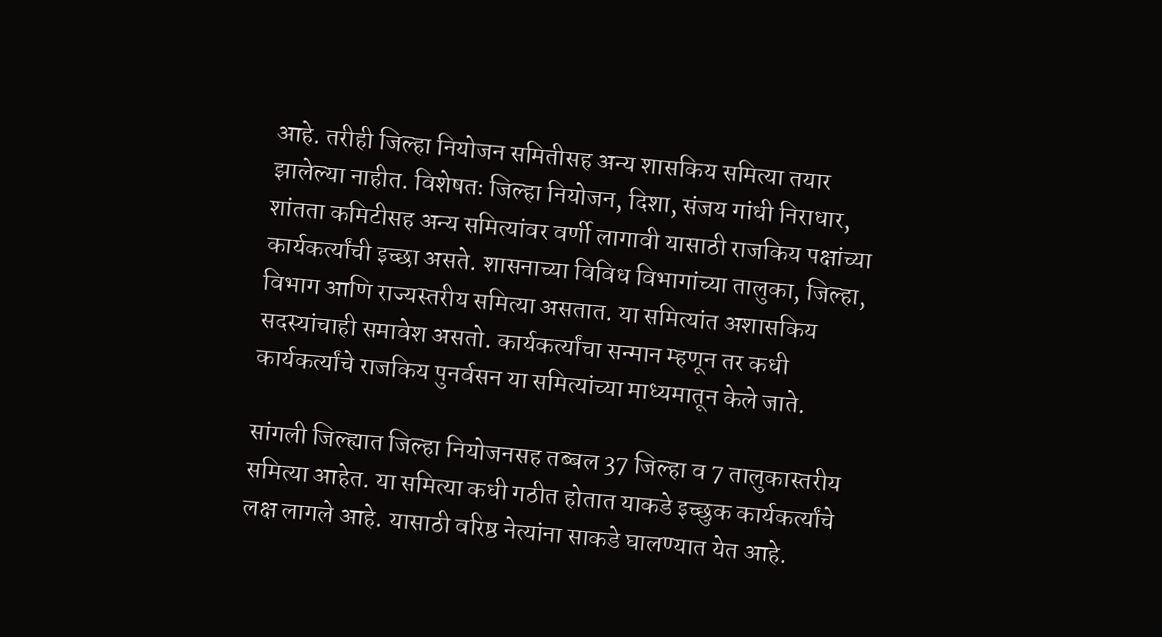आहे. तरीही जिल्हा नियोजन समितीसह अन्य शासकिय समित्या तयार झालेल्या नाहीत. विशेषतः जिल्हा नियोजन, दिशा, संजय गांधी निराधार, शांतता कमिटीसह अन्य समित्यांवर वर्णी लागावी यासाठी राजकिय पक्षांच्या कार्यकर्त्यांची इच्छा असते. शासनाच्या विविध विभागांच्या तालुका, जिल्हा, विभाग आणि राज्यस्तरीय समित्या असतात. या समित्यांत अशासकिय सदस्यांचाही समावेश असतो. कार्यकर्त्यांचा सन्मान म्हणून तर कधी कार्यकर्त्यांचे राजकिय पुनर्वसन या समित्यांच्या माध्यमातून केले जाते.

सांगली जिल्ह्यात जिल्हा नियोजनसह तब्बल 37 जिल्हा व 7 तालुकास्तरीय समित्या आहेत. या समित्या कधी गठीत होतात याकडे इच्छुक कार्यकर्त्यांचे लक्ष लागले आहे. यासाठी वरिष्ठ नेत्यांना साकडे घालण्यात येत आहे.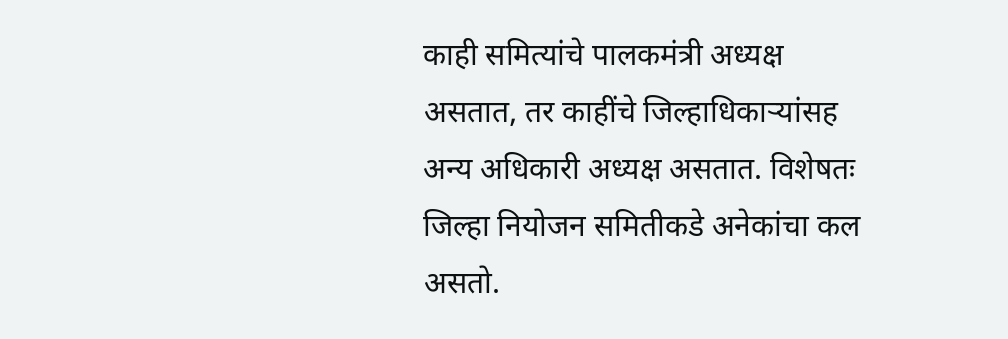काही समित्यांचे पालकमंत्री अध्यक्ष असतात, तर काहींचे जिल्हाधिकार्‍यांसह अन्य अधिकारी अध्यक्ष असतात. विशेषतः जिल्हा नियोजन समितीकडे अनेकांचा कल असतो.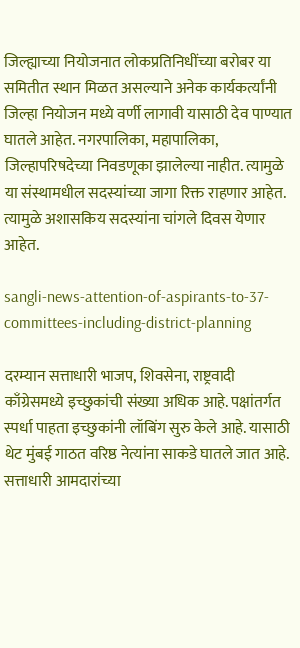जिल्ह्याच्या नियोजनात लोकप्रतिनिधींच्या बरोबर या समितीत स्थान मिळत असल्याने अनेक कार्यकर्त्यांनी जिल्हा नियोजन मध्ये वर्णी लागावी यासाठी देव पाण्यात घातले आहेत. नगरपालिका, महापालिका, जिल्हापरिषदेच्या निवडणूका झालेल्या नाहीत. त्यामुळे या संस्थामधील सदस्यांच्या जागा रिक्त राहणार आहेत. त्यामुळे अशासकिय सदस्यांना चांगले दिवस येणार आहेत.

sangli-news-attention-of-aspirants-to-37-committees-including-district-planning

दरम्यान सत्ताधारी भाजप, शिवसेना, राष्ट्रवादी काँग्रेसमध्ये इच्छुकांची संख्या अधिक आहे. पक्षांतर्गत स्पर्धा पाहता इच्छुकांनी लॉबिंग सुरु केले आहे. यासाठी थेट मुंबई गाठत वरिष्ठ नेत्यांना साकडे घातले जात आहे. सत्ताधारी आमदारांच्या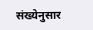संख्येनुसार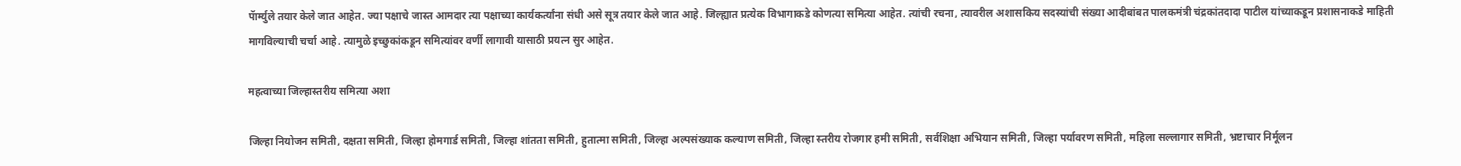पॅार्म्युले तयार केले जात आहेत. ज्या पक्षाचे जास्त आमदार त्या पक्षाच्या कार्यकर्त्यांना संधी असे सूत्र तयार केले जात आहे. जिल्ह्यात प्रत्येक विभागाकडे कोणत्या समित्या आहेत. त्यांची रचना, त्यावरील अशासकिय सदस्यांची संख्या आदीबांबत पालकमंत्री चंद्रकांतदादा पाटील यांच्याकडून प्रशासनाकडे माहिती मागविल्याची चर्चा आहे. त्यामुळे इच्छुकांकडून समित्यांवर वर्णी लागावी यासाठी प्रयत्न सुर आहेत.

महत्वाच्या जिल्हास्तरीय समित्या अशा

जिल्हा नियोजन समिती, दक्षता समिती, जिल्हा होमगार्ड समिती, जिल्हा शांतता समिती, हुतात्मा समिती, जिल्हा अल्पसंख्याक कल्याण समिती, जिल्हा स्तरीय रोजगार हमी समिती, सर्वशिक्षा अभियान समिती, जिल्हा पर्यावरण समिती, महिला सल्लागार समिती, भ्रष्टाचार निर्मूलन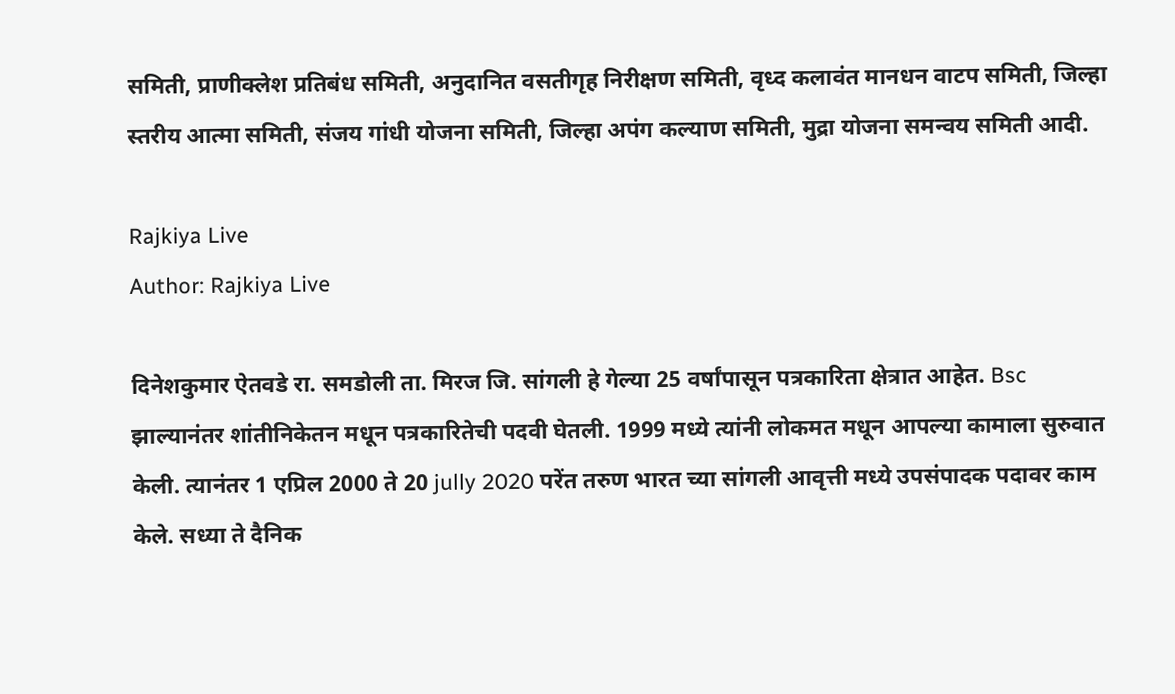समिती, प्राणीक्लेश प्रतिबंध समिती, अनुदानित वसतीगृह निरीक्षण समिती, वृध्द कलावंत मानधन वाटप समिती, जिल्हा स्तरीय आत्मा समिती, संजय गांधी योजना समिती, जिल्हा अपंग कल्याण समिती, मुद्रा योजना समन्वय समिती आदी.

Rajkiya Live
Author: Rajkiya Live

दिनेशकुमार ऐतवडे रा. समडोली ता. मिरज जि. सांगली हे गेल्या 25 वर्षांपासून पत्रकारिता क्षेत्रात आहेत. Bsc झाल्यानंतर शांतीनिकेतन मधून पत्रकारितेची पदवी घेतली. 1999 मध्ये त्यांनी लोकमत मधून आपल्या कामाला सुरुवात केली. त्यानंतर 1 एप्रिल 2000 ते 20 jully 2020 परेंत तरुण भारत च्या सांगली आवृत्ती मध्ये उपसंपादक पदावर काम केले. सध्या ते दैनिक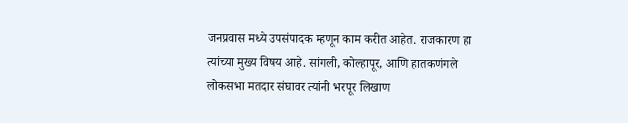जनप्रवास मध्ये उपसंपादक म्हणून काम करीत आहेत. राजकारण हा त्यांच्या मुख्य विषय आहे. सांगली, कोल्हापूर, आणि हातकणंगले लोकसभा मतदार संघावर त्यांनी भरपूर लिखाण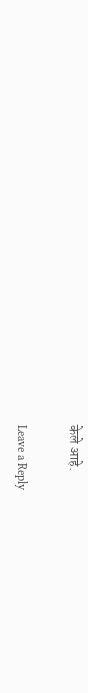केले आहे.

Leave a Reply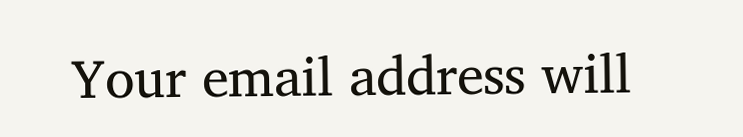Your email address will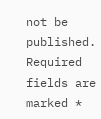not be published. Required fields are marked *